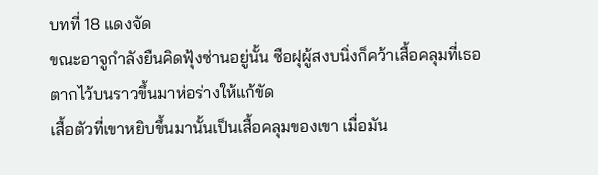บทที่ 18 แดงจัด
ขณะอาจูกำลังยืนคิดฟุ้งซ่านอยู่นั้น ซือฝุผู้สงบนิ่งก็คว้าเสื้อคลุมที่เธอ
ตากไว้บนราวขึ้นมาห่อร่างให้แก้ขัด
เสื้อตัวที่เขาหยิบขึ้นมานั้นเป็นเสื้อคลุมของเขา เมื่อมัน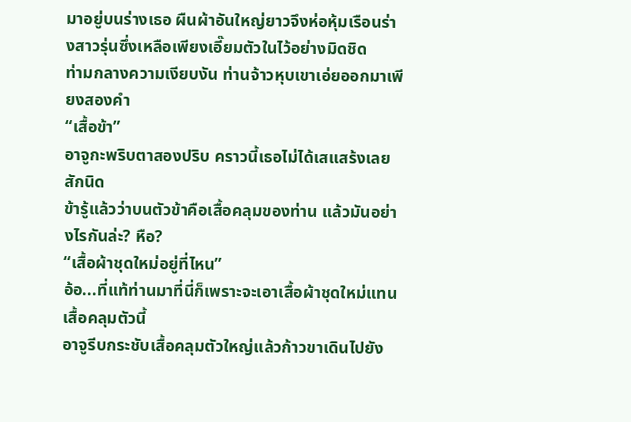มาอยู่บนร่างเธอ ผืนผ้าอันใหญ่ยาวจึงห่อหุ้มเรือนร่างสาวรุ่นซึ่งเหลือเพียงเอี๊ยมตัวในไว้อย่างมิดชิด
ท่ามกลางความเงียบงัน ท่านจ้าวหุบเขาเอ่ยออกมาเพียงสองคำ
“เสื้อข้า”
อาจูกะพริบตาสองปริบ คราวนี้เธอไม่ได้เสแสร้งเลยสักนิด
ข้ารู้แล้วว่าบนตัวข้าคือเสื้อคลุมของท่าน แล้วมันอย่างไรกันล่ะ? หือ?
“เสื้อผ้าชุดใหม่อยู่ที่ไหน”
อ้อ...ที่แท้ท่านมาที่นี่ก็เพราะจะเอาเสื้อผ้าชุดใหม่แทนเสื้อคลุมตัวนี้
อาจูรีบกระชับเสื้อคลุมตัวใหญ่แล้วก้าวขาเดินไปยัง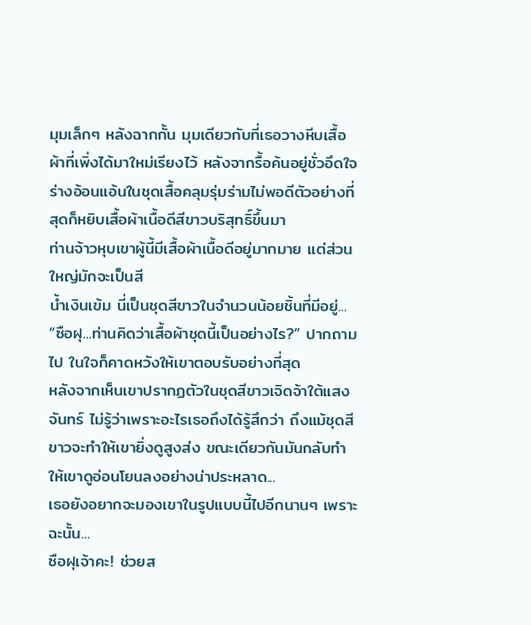มุมเล็กๆ หลังฉากกั้น มุมเดียวกับที่เธอวางหีบเสื้อผ้าที่เพิ่งได้มาใหม่เรียงไว้ หลังจากรื้อค้นอยู่ชั่วอึดใจ ร่างอ้อนแอ้นในชุดเสื้อคลุมรุ่มร่ามไม่พอดีตัวอย่างที่สุดก็หยิบเสื้อผ้าเนื้อดีสีขาวบริสุทธิ์ขึ้นมา
ท่านจ้าวหุบเขาผู้นี้มีเสื้อผ้าเนื้อดีอยู่มากมาย แต่ส่วนใหญ่มักจะเป็นสี
น้ำเงินเข้ม นี่เป็นชุดสีขาวในจำนวนน้อยชิ้นที่มีอยู่...
“ซือฝุ...ท่านคิดว่าเสื้อผ้าชุดนี้เป็นอย่างไร?” ปากถามไป ในใจก็คาดหวังให้เขาตอบรับอย่างที่สุด
หลังจากเห็นเขาปรากฏตัวในชุดสีขาวเจิดจ้าใต้แสงจันทร์ ไม่รู้ว่าเพราะอะไรเธอถึงได้รู้สึกว่า ถึงแม้ชุดสีขาวจะทำให้เขายิ่งดูสูงส่ง ขณะเดียวกันมันกลับทำให้เขาดูอ่อนโยนลงอย่างน่าประหลาด...
เธอยังอยากจะมองเขาในรูปแบบนี้ไปอีกนานๆ เพราะฉะนั้น...
ซือฝุเจ้าคะ! ช่วยส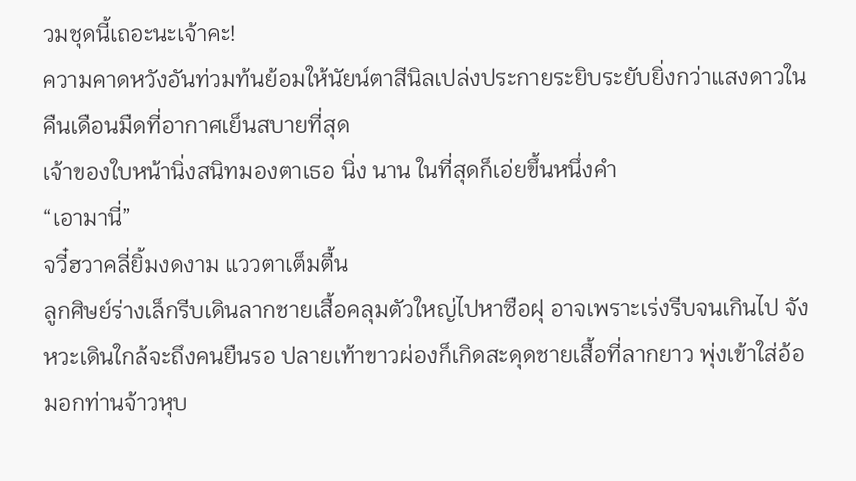วมชุดนี้เถอะนะเจ้าคะ!
ความคาดหวังอันท่วมท้นย้อมให้นัยน์ตาสีนิลเปล่งประกายระยิบระยับยิ่งกว่าแสงดาวในคืนเดือนมืดที่อากาศเย็นสบายที่สุด
เจ้าของใบหน้านิ่งสนิทมองตาเธอ นิ่ง นาน ในที่สุดก็เอ่ยขึ้นหนึ่งคำ
“เอามานี่”
จวี๋ฮวาคลี่ยิ้มงดงาม แววตาเต็มตื้น
ลูกศิษย์ร่างเล็กรีบเดินลากชายเสื้อคลุมตัวใหญ่ไปหาซือฝุ อาจเพราะเร่งรีบจนเกินไป จังหวะเดินใกล้จะถึงคนยืนรอ ปลายเท้าขาวผ่องก็เกิดสะดุดชายเสื้อที่ลากยาว พุ่งเข้าใส่อ้อมอกท่านจ้าวหุบ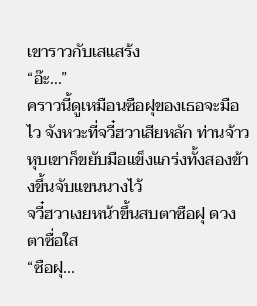เขาราวกับเสแสร้ง
“อ๊ะ...”
คราวนี้ดูเหมือนซือฝุของเธอจะมือไว จังหวะที่จวี๋ฮวาเสียหลัก ท่านจ้าวหุบเขาก็ขยับมือแข็งแกร่งทั้งสองข้างขึ้นจับแขนนางไว้
จวี๋ฮวาเงยหน้าขึ้นสบตาซือฝุ ดวงตาซื่อใส
“ซือฝุ...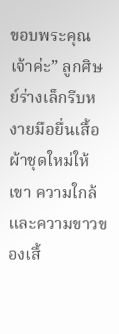ขอบพระคุณเจ้าค่ะ” ลูกศิษย์ร่างเล็กรีบหงายมือยื่นเสื้อผ้าชุดใหม่ให้เขา ความใกล้และความขาวของเสื้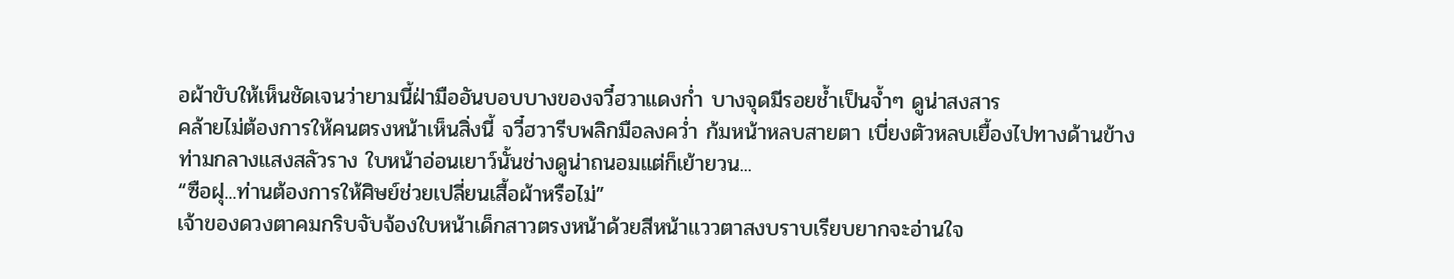อผ้าขับให้เห็นชัดเจนว่ายามนี้ฝ่ามืออันบอบบางของจวี๋ฮวาแดงก่ำ บางจุดมีรอยช้ำเป็นจ้ำๆ ดูน่าสงสาร
คล้ายไม่ต้องการให้คนตรงหน้าเห็นสิ่งนี้ จวี๋ฮวารีบพลิกมือลงคว่ำ ก้มหน้าหลบสายตา เบี่ยงตัวหลบเยื้องไปทางด้านข้าง
ท่ามกลางแสงสลัวราง ใบหน้าอ่อนเยาว์นั้นช่างดูน่าถนอมแต่ก็เย้ายวน...
“ซือฝุ...ท่านต้องการให้ศิษย์ช่วยเปลี่ยนเสื้อผ้าหรือไม่”
เจ้าของดวงตาคมกริบจับจ้องใบหน้าเด็กสาวตรงหน้าด้วยสีหน้าแววตาสงบราบเรียบยากจะอ่านใจ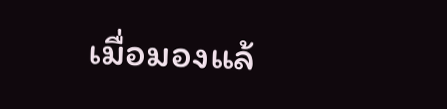เมื่อมองแล้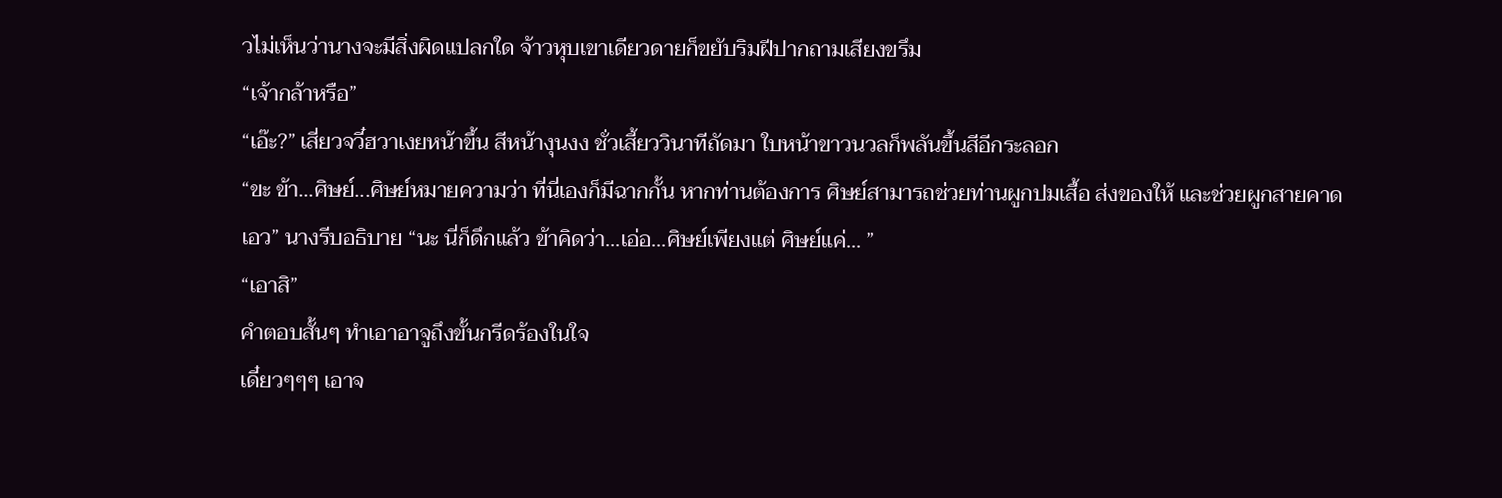วไม่เห็นว่านางจะมีสิ่งผิดแปลกใด จ้าวหุบเขาเดียวดายก็ขยับริมฝีปากถามเสียงขรึม
“เจ้ากล้าหรือ”
“เอ๊ะ?” เสี่ยวจวี๋ฮวาเงยหน้าขึ้น สีหน้างุนงง ชั่วเสี้ยววินาทีถัดมา ใบหน้าขาวนวลก็พลันขึ้นสีอีกระลอก
“ขะ ข้า...ศิษย์...ศิษย์หมายความว่า ที่นี่เองก็มีฉากกั้น หากท่านต้องการ ศิษย์สามารถช่วยท่านผูกปมเสื้อ ส่งของให้ และช่วยผูกสายคาดเอว” นางรีบอธิบาย “นะ นี่ก็ดึกแล้ว ข้าคิดว่า...เอ่อ...ศิษย์เพียงแต่ ศิษย์แค่... ”
“เอาสิ”
คำตอบสั้นๆ ทำเอาอาจูถึงขั้นกรีดร้องในใจ
เดี๋ยวๆๆๆ เอาจ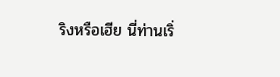ริงหรือเฮีย นี่ท่านเริ่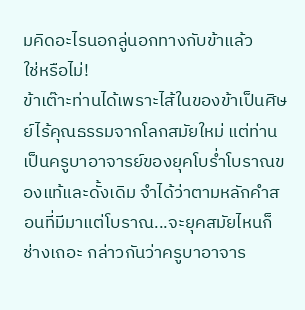มคิดอะไรนอกลู่นอกทางกับข้าแล้ว
ใช่หรือไม่!
ข้าเต๊าะท่านได้เพราะไส้ในของข้าเป็นศิษย์ไร้คุณธรรมจากโลกสมัยใหม่ แต่ท่านเป็นครูบาอาจารย์ของยุคโบร่ำโบราณของแท้และดั้งเดิม จำได้ว่าตามหลักคำสอนที่มีมาแต่โบราณ...จะยุคสมัยไหนก็ช่างเถอะ กล่าวกันว่าครูบาอาจาร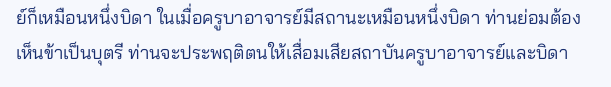ย์ก็เหมือนหนึ่งบิดา ในเมื่อครูบาอาจารย์มีสถานะเหมือนหนึ่งบิดา ท่านย่อมต้องเห็นข้าเป็นบุตรี ท่านจะประพฤติตนให้เสื่อมเสียสถาบันครูบาอาจารย์และบิดา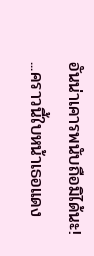อันน่าเคารพนับถือมิได้นะ!
...คราวนี้ใบหน้าเธอแดง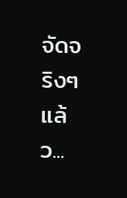จัดจริงๆ แล้ว...